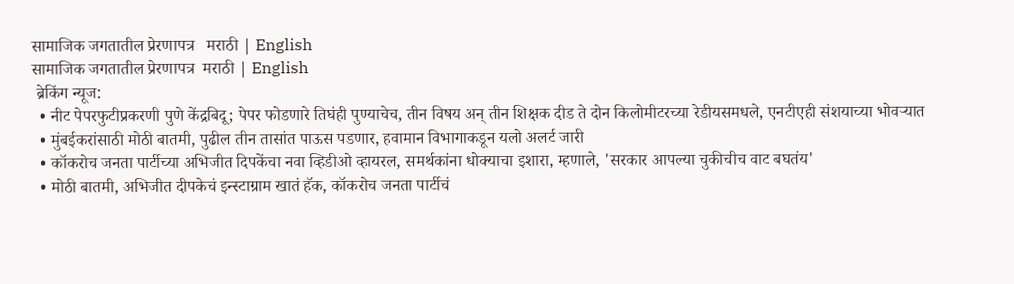सामाजिक जगतातील प्रेरणापत्र   मराठी | English
सामाजिक जगतातील प्रेरणापत्र  मराठी | English
 ब्रेकिंग न्यूज:
  • नीट पेपरफुटीप्रकरणी पुणे केंद्रबिदू; पेपर फोडणारे तिघंही पुण्याचेच, तीन विषय अन् तीन शिक्षक दीड ते दोन किलोमीटरच्या रेडीयसमधले, एनटीएही संशयाच्या भोवऱ्यात
  • मुंबईकरांसाठी मोठी बातमी, पुढील तीन तासांत पाऊस पडणार, हवामान विभागाकडून यलो अलर्ट जारी
  • कॉकरोच जनता पार्टीच्या अभिजीत दिपकेंचा नवा व्हिडीओ व्हायरल, समर्थकांना धोक्याचा इशारा, म्हणाले, 'सरकार आपल्या चुकीचीच वाट बघतंय'
  • मोठी बातमी, अभिजीत दीपकेचं इन्स्टाग्राम खातं हॅक, कॉकरोच जनता पार्टीचं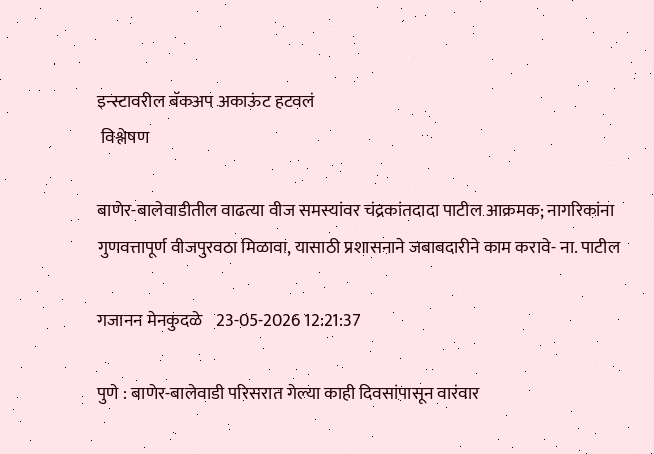इन्स्टावरील बॅकअप अकाऊंट हटवलं
 विश्लेषण

बाणेर-बालेवाडीतील वाढत्या वीज समस्यांवर चंद्रकांतदादा पाटील आक्रमक; नागरिकांना गुणवत्तापूर्ण वीजपुरवठा मिळावा, यासाठी प्रशासनाने जबाबदारीने काम करावे- ना. पाटील

गजानन मेनकुदळे    23-05-2026 12:21:37

पुणे : बाणेर-बालेवाडी परिसरात गेल्या काही दिवसांपासून वारंवार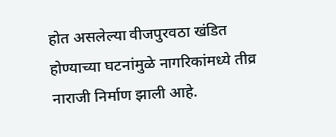होत असलेल्या वीजपुरवठा खंडित होण्याच्या घटनांमुळे नागरिकांमध्ये तीव्र नाराजी निर्माण झाली आहे.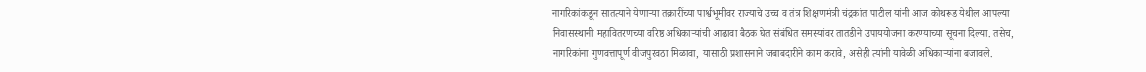नागरिकांकडून सातत्याने येणाऱ्या तक्रारींच्या पार्श्वभूमीवर राज्याचे उच्च व तंत्र शिक्षणमंत्री चंद्रकांत पाटील यांनी आज कोथरूड येथील आपल्या निवासस्थानी महावितरणच्या वरिष्ठ अधिकाऱ्यांची आढावा बैठक घेत संबंधित समस्यांवर तातडीने उपाययोजना करण्याच्या सूचना दिल्या. तसेच, नागरिकांना गुणवत्तापूर्ण वीजपुरवठा मिळावा, यासाठी प्रशासनाने जबाबदारीने काम करावे, असेही त्यांनी यावेळी अधिकाऱ्यांना बजावले.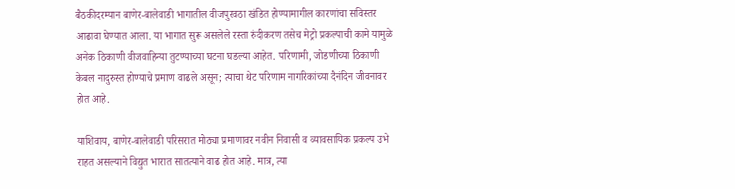बैठकीदरम्यान बाणेर-बालेवाडी भागातील वीजपुरवठा खंडित होण्यामागील कारणांचा सविस्तर आढावा घेण्यात आला. या भागात सुरू असलेले रस्ता रुंदीकरण तसेच मेट्रो प्रकल्पाची कामे यामुळे अनेक ठिकाणी वीजवाहिन्या तुटण्याच्या घटना घडल्या आहेत. परिणामी, जोडणीच्या ठिकाणी केबल नादुरुस्त होण्याचे प्रमाण वाढले असून; त्याचा थेट परिणाम नागरिकांच्या दैनंदिन जीवनावर होत आहे.

याशिवाय, बाणेर-बालेवाडी परिसरात मोठ्या प्रमाणावर नवीन निवासी व व्यावसायिक प्रकल्प उभे राहत असल्याने विद्युत भारात सातत्याने वाढ होत आहे. मात्र, त्या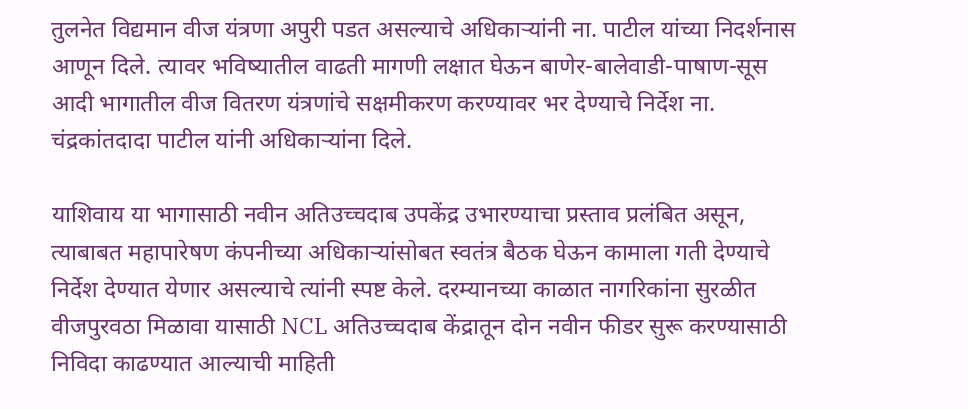तुलनेत विद्यमान वीज यंत्रणा अपुरी पडत असल्याचे अधिकाऱ्यांनी ना. पाटील यांच्या निदर्शनास आणून दिले. त्यावर भविष्यातील वाढती मागणी लक्षात घेऊन बाणेर-बालेवाडी-पाषाण-सूस आदी भागातील वीज वितरण यंत्रणांचे सक्षमीकरण करण्यावर भर देण्याचे निर्देश ना. चंद्रकांतदादा पाटील यांनी अधिकाऱ्यांना दिले.

याशिवाय या भागासाठी नवीन अतिउच्चदाब उपकेंद्र उभारण्याचा प्रस्ताव प्रलंबित असून, त्याबाबत महापारेषण कंपनीच्या अधिकाऱ्यांसोबत स्वतंत्र बैठक घेऊन कामाला गती देण्याचे निर्देश देण्यात येणार असल्याचे त्यांनी स्पष्ट केले. दरम्यानच्या काळात नागरिकांना सुरळीत वीजपुरवठा मिळावा यासाठी NCL अतिउच्चदाब केंद्रातून दोन नवीन फीडर सुरू करण्यासाठी निविदा काढण्यात आल्याची माहिती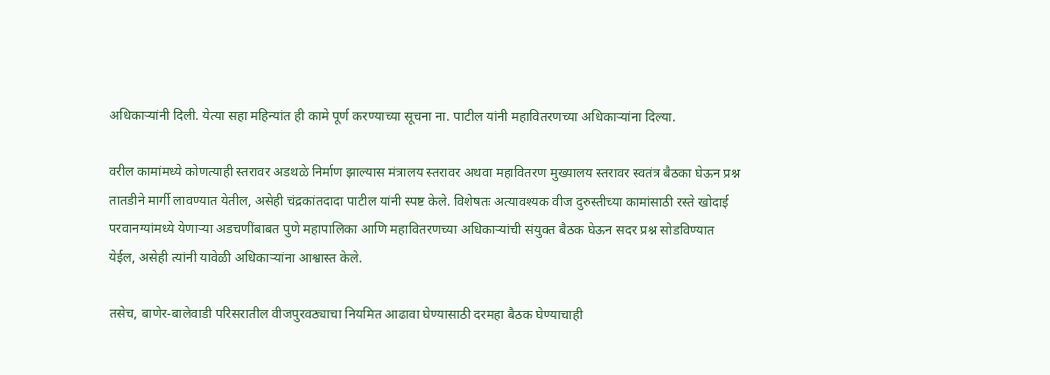अधिकाऱ्यांनी दिली. येत्या सहा महिन्यांत ही कामे पूर्ण करण्याच्या सूचना ना. पाटील यांनी महावितरणच्या अधिकाऱ्यांना दिल्या.

वरील कामांमध्ये कोणत्याही स्तरावर अडथळे निर्माण झाल्यास मंत्रालय स्तरावर अथवा महावितरण मुख्यालय स्तरावर स्वतंत्र बैठका घेऊन प्रश्न तातडीने मार्गी लावण्यात येतील, असेही चंद्रकांतदादा पाटील यांनी स्पष्ट केले. विशेषतः अत्यावश्यक वीज दुरुस्तीच्या कामांसाठी रस्ते खोदाई परवानग्यांमध्ये येणाऱ्या अडचणींबाबत पुणे महापालिका आणि महावितरणच्या अधिकाऱ्यांची संयुक्त बैठक घेऊन सदर प्रश्न सोडविण्यात येईल, असेही त्यांनी यावेळी अधिकाऱ्यांना आश्वास्त केले.

तसेच, बाणेर-बालेवाडी परिसरातील वीजपुरवठ्याचा नियमित आढावा घेण्यासाठी दरमहा बैठक घेण्याचाही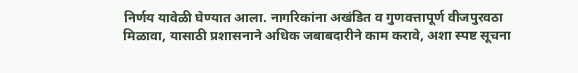निर्णय यावेळी घेण्यात आला. नागरिकांना अखंडित व गुणवत्तापूर्ण वीजपुरवठा मिळावा, यासाठी प्रशासनाने अधिक जबाबदारीने काम करावे, अशा स्पष्ट सूचना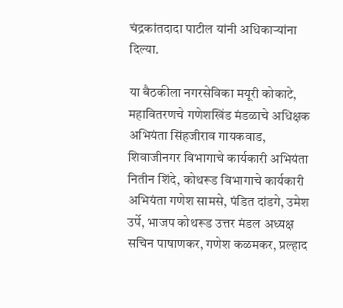चंद्रकांतदादा पाटील यांनी अधिकाऱ्यांना दिल्या.

या बैठकीला नगरसेविका मयूरी कोकाटे, महावितरणचे गणेशखिंड मंडळाचे अधिक्षक अभियंता सिंहजीराव गायकवाड, शिवाजीनगर विभागाचे कार्यकारी अभियंता नितीन शिंदे, कोथरूड विभागाचे कार्यकारी अभियंता गणेश सामसे, पंडित दांडगे, उमेश उर्पे, भाजप कोथरूड उत्तर मंडल अध्यक्ष सचिन पाषाणकर, गणेश कळमकर, प्रल्हाद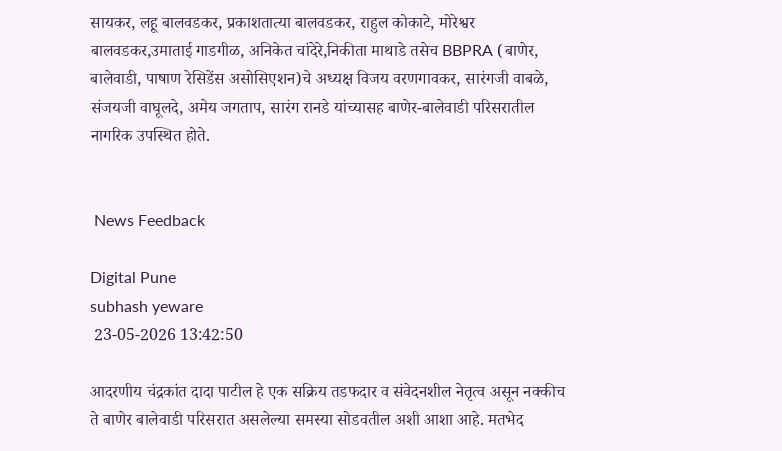सायकर, लहू बालवडकर, प्रकाशतात्या बालवडकर, राहुल कोकाटे, मोरेश्वर बालवडकर,उमाताई गाडगीळ, अनिकेत चांदेरे,निकीता माथाडे तसेच BBPRA (बाणेर, बालेवाडी, पाषाण रेसिडेंस असोसिएशन)चे अध्यक्ष विजय वरणगावकर, सारंगजी वाबळे, संजयजी वाघूलदे, अमेय जगताप, सारंग रानडे यांच्यासह बाणेर-बालेवाडी परिसरातील नागरिक उपस्थित होते.


 News Feedback

Digital Pune
subhash yeware
 23-05-2026 13:42:50

आदरणीय चंद्रकांत दादा पाटील हे एक सक्रिय तडफदार व संवेदनशील नेतृत्व असून नक्कीच ते बाणेर बालेवाडी परिसरात असलेल्या समस्या सोडवतील अशी आशा आहे. मतभेद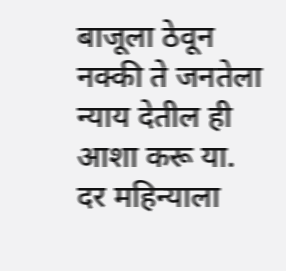बाजूला ठेवून नक्की ते जनतेला न्याय देतील ही आशा करू या. दर महिन्याला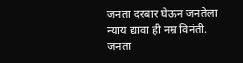जनता दरबार घेऊन जनतेला न्याय द्यावा ही नम्र विनंती. जनता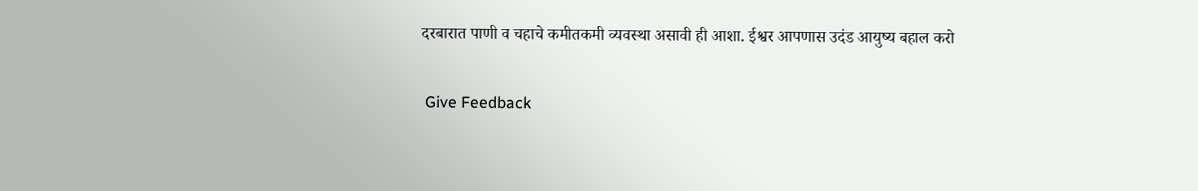दरबारात पाणी व चहाचे कमीतकमी व्यवस्था असावी ही आशा. ईश्वर आपणास उदंड आयुष्य बहाल करो

 Give Feedback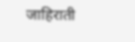जाहिराती